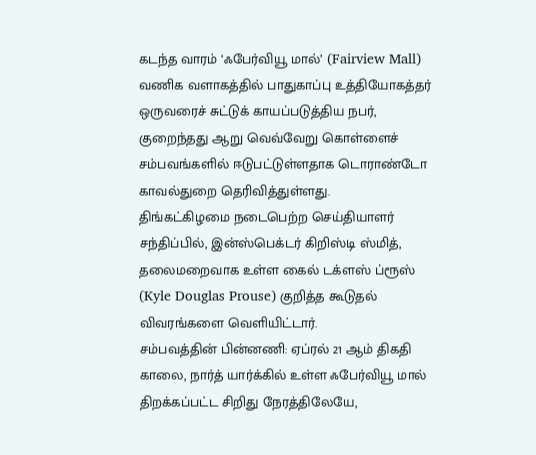கடந்த வாரம் ‘ஃபேர்வியூ மால்’ (Fairview Mall) வணிக வளாகத்தில் பாதுகாப்பு உத்தியோகத்தர் ஒருவரைச் சுட்டுக் காயப்படுத்திய நபர், குறைந்தது ஆறு வெவ்வேறு கொள்ளைச் சம்பவங்களில் ஈடுபட்டுள்ளதாக டொராண்டோ காவல்துறை தெரிவித்துள்ளது.
திங்கட்கிழமை நடைபெற்ற செய்தியாளர் சந்திப்பில், இன்ஸ்பெக்டர் கிறிஸ்டி ஸ்மித், தலைமறைவாக உள்ள கைல் டக்ளஸ் ப்ரூஸ் (Kyle Douglas Prouse) குறித்த கூடுதல் விவரங்களை வெளியிட்டார்.
சம்பவத்தின் பின்னணி: ஏப்ரல் 21 ஆம் திகதி காலை, நார்த் யார்க்கில் உள்ள ஃபேர்வியூ மால் திறக்கப்பட்ட சிறிது நேரத்திலேயே,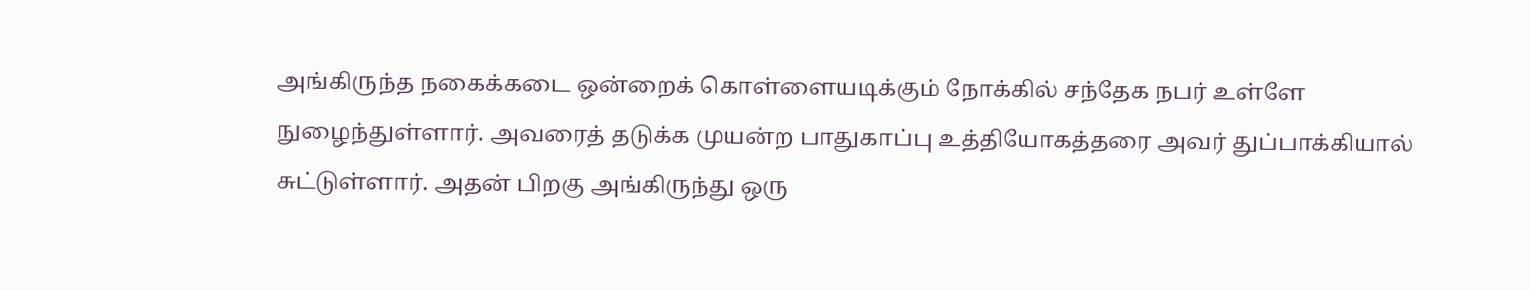அங்கிருந்த நகைக்கடை ஒன்றைக் கொள்ளையடிக்கும் நோக்கில் சந்தேக நபர் உள்ளே நுழைந்துள்ளார். அவரைத் தடுக்க முயன்ற பாதுகாப்பு உத்தியோகத்தரை அவர் துப்பாக்கியால் சுட்டுள்ளார். அதன் பிறகு அங்கிருந்து ஒரு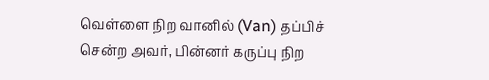வெள்ளை நிற வானில் (Van) தப்பிச் சென்ற அவர், பின்னர் கருப்பு நிற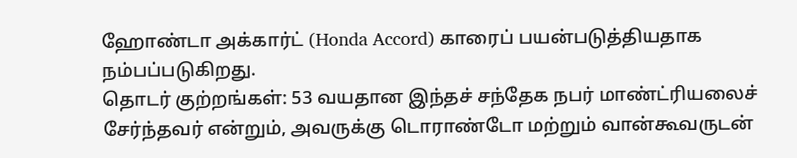ஹோண்டா அக்கார்ட் (Honda Accord) காரைப் பயன்படுத்தியதாக நம்பப்படுகிறது.
தொடர் குற்றங்கள்: 53 வயதான இந்தச் சந்தேக நபர் மாண்ட்ரியலைச் சேர்ந்தவர் என்றும், அவருக்கு டொராண்டோ மற்றும் வான்கூவருடன்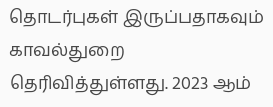தொடர்புகள் இருப்பதாகவும் காவல்துறை தெரிவித்துள்ளது. 2023 ஆம்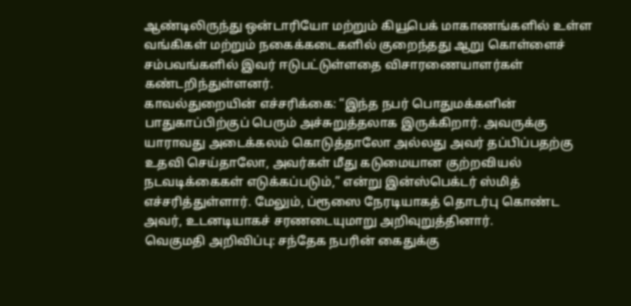ஆண்டிலிருந்து ஒன்டாரியோ மற்றும் கியூபெக் மாகாணங்களில் உள்ள வங்கிகள் மற்றும் நகைக்கடைகளில் குறைந்தது ஆறு கொள்ளைச் சம்பவங்களில் இவர் ஈடுபட்டுள்ளதை விசாரணையாளர்கள் கண்டறிந்துள்ளனர்.
காவல்துறையின் எச்சரிக்கை: “இந்த நபர் பொதுமக்களின் பாதுகாப்பிற்குப் பெரும் அச்சுறுத்தலாக இருக்கிறார். அவருக்கு யாராவது அடைக்கலம் கொடுத்தாலோ அல்லது அவர் தப்பிப்பதற்கு உதவி செய்தாலோ, அவர்கள் மீது கடுமையான குற்றவியல் நடவடிக்கைகள் எடுக்கப்படும்,” என்று இன்ஸ்பெக்டர் ஸ்மித் எச்சரித்துள்ளார். மேலும், ப்ரூஸை நேரடியாகத் தொடர்பு கொண்ட அவர், உடனடியாகச் சரணடையுமாறு அறிவுறுத்தினார்.
வெகுமதி அறிவிப்பு: சந்தேக நபரின் கைதுக்கு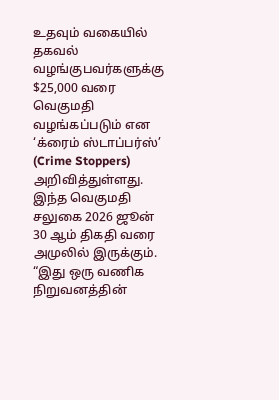உதவும் வகையில் தகவல் வழங்குபவர்களுக்கு $25,000 வரை வெகுமதி வழங்கப்படும் என ‘க்ரைம் ஸ்டாப்பர்ஸ்’ (Crime Stoppers) அறிவித்துள்ளது. இந்த வெகுமதி சலுகை 2026 ஜூன் 30 ஆம் திகதி வரை அமுலில் இருக்கும்.
“இது ஒரு வணிக நிறுவனத்தின்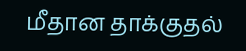மீதான தாக்குதல்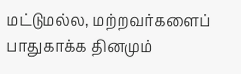மட்டுமல்ல, மற்றவர்களைப் பாதுகாக்க தினமும்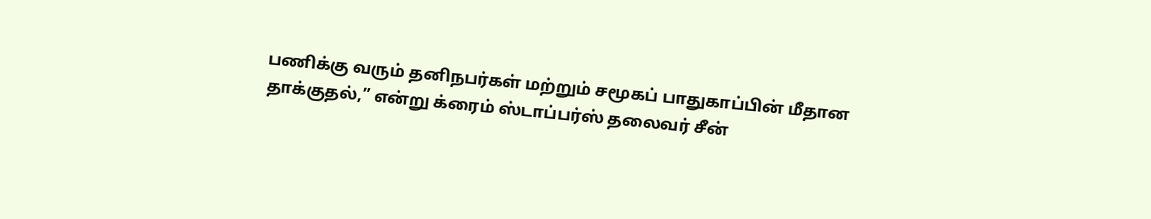பணிக்கு வரும் தனிநபர்கள் மற்றும் சமூகப் பாதுகாப்பின் மீதான தாக்குதல்,” என்று க்ரைம் ஸ்டாப்பர்ஸ் தலைவர் சீன்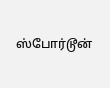ஸ்போர்டூன்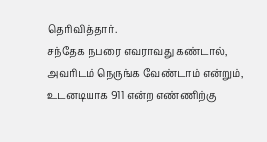தெரிவித்தார்.
சந்தேக நபரை எவராவது கண்டால், அவரிடம் நெருங்க வேண்டாம் என்றும், உடனடியாக 911 என்ற எண்ணிற்கு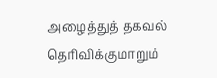அழைத்துத் தகவல் தெரிவிக்குமாறும்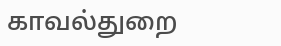காவல்துறை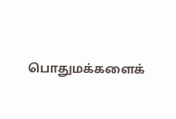பொதுமக்களைக்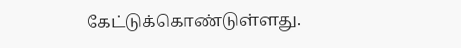கேட்டுக்கொண்டுள்ளது.